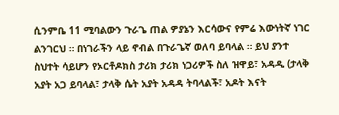ሲንምቤ 11 ሚባልውን ጉራጌ ጠል ዎያኔን እርሳውና የምሬ እውነትኛ ነገር ልንገርህ ። በነገራችን ላይ ኖብል በጉራጌኛ ወለባ ይባላል ። ይህ ያንተ ስህተት ሳይሆን የኦርቶዶክስ ታሪክ ታሪክ ነጋሪዎች ስለ ዝዋይ፣ አዳዲ (ታላቅ አያት አጋ ይባላል፣ ታላቅ ሴት አያት አዳዳ ትባላልች፣ አዶት እናት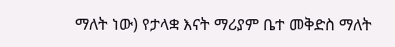ማለት ነው) የታላቋ እናት ማሪያም ቤተ መቅድስ ማለት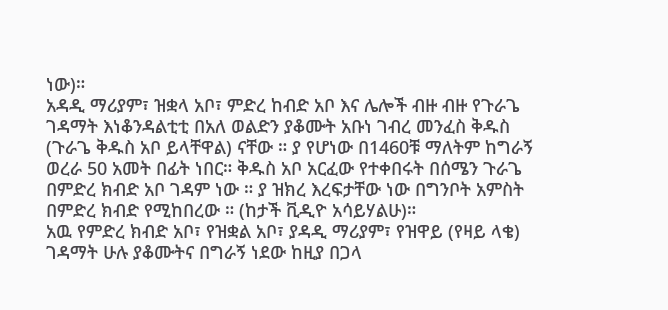ነው)።
አዳዲ ማሪያም፣ ዝቋላ አቦ፣ ምድረ ከብድ አቦ እና ሌሎች ብዙ ብዙ የጉራጌ ገዳማት እነቆንዳልቲቲ በአለ ወልድን ያቆሙት አቡነ ገብረ መንፈስ ቅዱስ (ጉራጌ ቅዱስ አቦ ይላቸዋል) ናቸው ። ያ የሆነው በ1460ቹ ማለትም ከግራኝ ወረራ 50 አመት በፊት ነበር። ቅዱስ አቦ አርፈው የተቀበሩት በሰሜን ጉራጌ በምድረ ክብድ አቦ ገዳም ነው ። ያ ዝክረ እረፍታቸው ነው በግንቦት አምስት በምድረ ክብድ የሚከበረው ። (ከታች ቪዲዮ አሳይሃልሁ)።
አዉ የምድረ ክብድ አቦ፣ የዝቋል አቦ፣ ያዳዲ ማሪያም፣ የዝዋይ (የዛይ ላቄ) ገዳማት ሁሉ ያቆሙትና በግራኝ ነደው ከዚያ በጋላ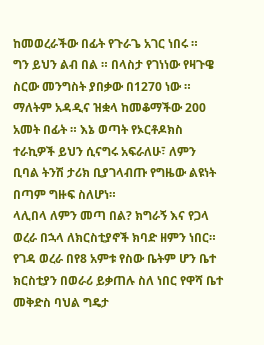ከመወረራችው በፊት የጉራጌ አገር ነበሩ ።
ግን ይህን ልብ በል ። በላስታ የገነነው የዛጉዌ ስርው መንግስት ያበቃው በ1270 ነው ። ማለትም አዳዲና ዝቋላ ከመቆማችው 200 አመት በፊት ። እኔ ወጣት የኦርቶዶክስ ተራኪዎች ይህን ሲናግሩ አፍራለሁ፣ ለምን ቢባል ትንሽ ታሪክ ቢያገላብጡ የግዜው ልዩነት በጣም ግዙፍ ስለሆነ።
ላሊበላ ለምን መጣ በል? ክግራኝ እና የጋላ ወረራ በኋላ ለክርስቲያኖች ክባድ ዘምን ነበር። የገዳ ወረራ በየ8 አምቱ የስው ቤትም ሆን ቤተ ክርስቲያን በወራሪ ይቃጠሉ ስለ ነበር የዋሻ ቤተ መቅድስ ባህል ግዴታ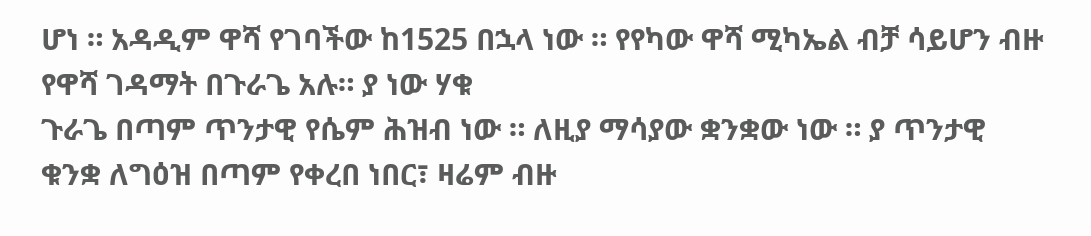ሆነ ። አዳዲም ዋሻ የገባችው ከ1525 በኋላ ነው ። የየካው ዋሻ ሚካኤል ብቻ ሳይሆን ብዙ የዋሻ ገዳማት በጉራጌ አሉ። ያ ነው ሃቁ
ጉራጌ በጣም ጥንታዊ የሴም ሕዝብ ነው ። ለዚያ ማሳያው ቋንቋው ነው ። ያ ጥንታዊ ቁንቋ ለግዕዝ በጣም የቀረበ ነበር፣ ዛሬም ብዙ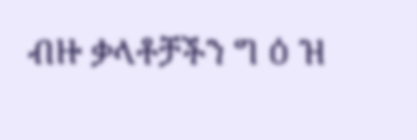ብዙ ቃላቶቻችን ግ ዕ ዝ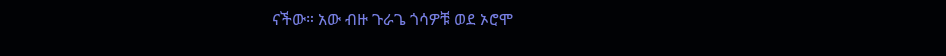ናችው። አው ብዙ ጉራጌ ጎሳዎቹ ወደ ኦሮሞ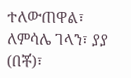ተለውጠዋል፣ ለምሳሌ ገላን፣ ያያ (በቾ)፣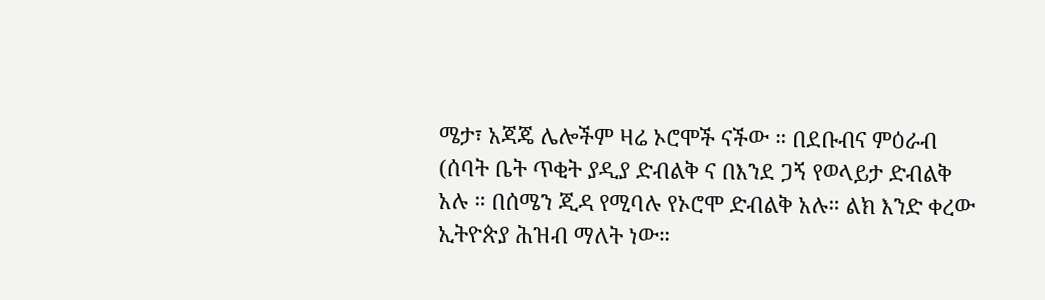ሜታ፣ አጃጄ ሌሎችም ዛሬ ኦሮሞች ናችው ። በደቡብና ምዕራብ (ሰባት ቤት ጥቂት ያዲያ ድብልቅ ና በእንደ ጋኝ የወላይታ ድብልቅ አሉ ። በሰሜን ጂዳ የሚባሉ የኦሮሞ ድብልቅ አሉ። ልክ እንድ ቀረው ኢትዮጵያ ሕዝብ ማለት ነው።